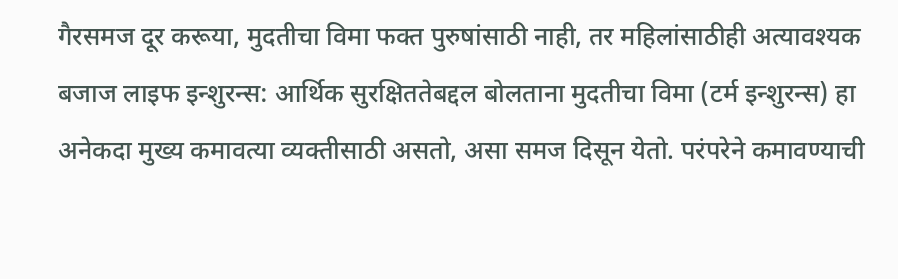गैरसमज दूर करूया, मुदतीचा विमा फक्त पुरुषांसाठी नाही, तर महिलांसाठीही अत्यावश्यक
बजाज लाइफ इन्शुरन्स: आर्थिक सुरक्षिततेबद्दल बोलताना मुदतीचा विमा (टर्म इन्शुरन्स) हा अनेकदा मुख्य कमावत्या व्यक्तीसाठी असतो, असा समज दिसून येतो. परंपरेने कमावण्याची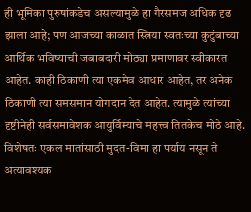ही भूमिका पुरुषांकडेच असल्यामुळे हा गैरसमज अधिक दृढ झाला आहे; पण आजच्या काळात स्त्रिया स्वतःच्या कुटुंबाच्या आर्थिक भविष्याची जबाबदारी मोठ्या प्रमाणावर स्वीकारत आहेत. काही ठिकाणी त्या एकमेव आधार आहेत, तर अनेक ठिकाणी त्या समसमान योगदान देत आहेत. त्यामुळे त्यांच्या दृष्टीनेही सर्वसमावेशक आयुर्विम्याचे महत्त्व तितकेच मोठे आहे. विशेषतः एकल मातांसाठी मुदत-विमा हा पर्याय नसून ते अत्यावश्यक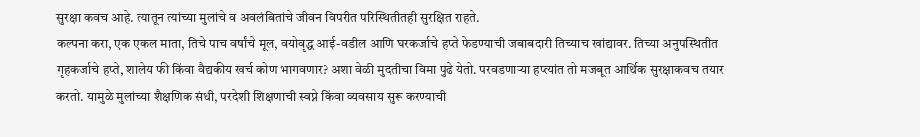सुरक्षा कवच आहे. त्यातून त्यांच्या मुलांचे व अवलंबितांचे जीवन विपरीत परिस्थितीतही सुरक्षित राहते.
कल्पना करा, एक एकल माता, तिचे पाच वर्षांचे मूल, वयोवृद्ध आई-वडील आणि घरकर्जाचे हप्ते फेडण्याची जबाबदारी तिच्याच खांद्यावर. तिच्या अनुपस्थितीत गृहकर्जाचे हप्ते, शालेय फी किंवा वैद्यकीय खर्च कोण भागवणार? अशा वेळी मुदतीचा विमा पुढे येतो. परवडणाऱ्या हप्त्यांत तो मजबूत आर्थिक सुरक्षाकवच तयार करतो. यामुळे मुलांच्या शैक्षणिक संधी, परदेशी शिक्षणाची स्वप्ने किंवा व्यवसाय सुरू करण्याची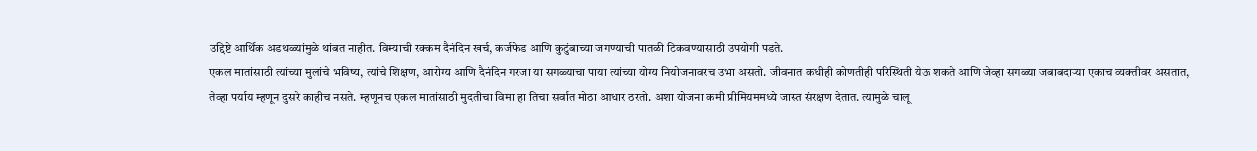उद्दिष्टे आर्थिक अडथळ्यांमुळे थांबत नाहीत. विम्याची रक्कम दैनंदिन खर्च, कर्जफेड आणि कुटुंबाच्या जगण्याची पातळी टिकवण्यासाठी उपयोगी पडते.
एकल मातांसाठी त्यांच्या मुलांचे भविष्य, त्यांचे शिक्षण, आरोग्य आणि दैनंदिन गरजा या सगळ्याचा पाया त्यांच्या योग्य नियोजनावरच उभा असतो. जीवनात कधीही कोणतीही परिस्थिती येऊ शकते आणि जेव्हा सगळ्या जबाबदाऱ्या एकाच व्यक्तीवर असतात, तेव्हा पर्याय म्हणून दुसरे काहीच नसते. म्हणूनच एकल मातांसाठी मुदतीचा विमा हा तिचा सर्वात मोठा आधार ठरतो. अशा योजना कमी प्रीमियममध्ये जास्त संरक्षण देतात. त्यामुळे चालू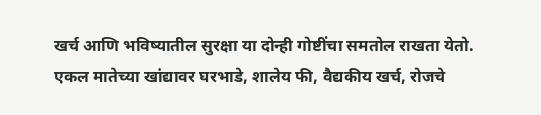खर्च आणि भविष्यातील सुरक्षा या दोन्ही गोष्टींचा समतोल राखता येतो.
एकल मातेच्या खांद्यावर घरभाडे, शालेय फी, वैद्यकीय खर्च, रोजचे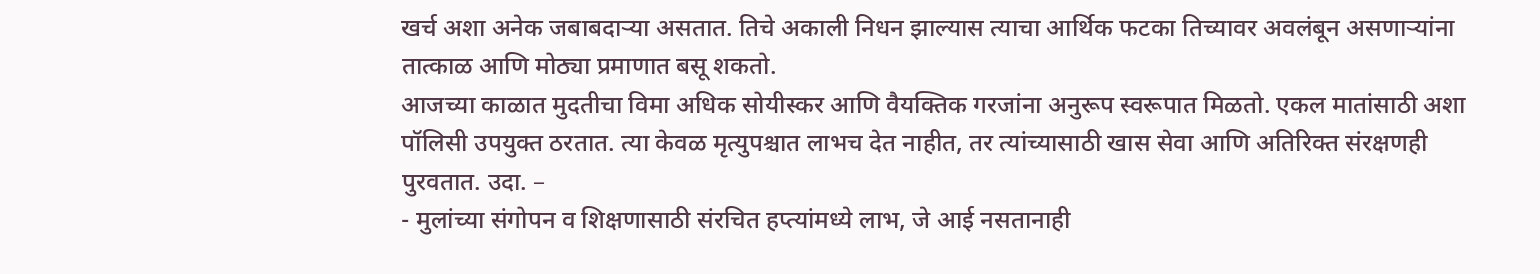खर्च अशा अनेक जबाबदाऱ्या असतात. तिचे अकाली निधन झाल्यास त्याचा आर्थिक फटका तिच्यावर अवलंबून असणाऱ्यांना तात्काळ आणि मोठ्या प्रमाणात बसू शकतो.
आजच्या काळात मुदतीचा विमा अधिक सोयीस्कर आणि वैयक्तिक गरजांना अनुरूप स्वरूपात मिळतो. एकल मातांसाठी अशा पॉलिसी उपयुक्त ठरतात. त्या केवळ मृत्युपश्चात लाभच देत नाहीत, तर त्यांच्यासाठी खास सेवा आणि अतिरिक्त संरक्षणही पुरवतात. उदा. –
- मुलांच्या संगोपन व शिक्षणासाठी संरचित हप्त्यांमध्ये लाभ, जे आई नसतानाही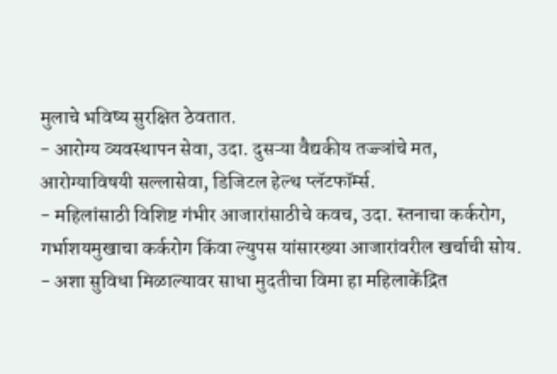मुलाचे भविष्य सुरक्षित ठेवतात.
- आरोग्य व्यवस्थापन सेवा, उदा. दुसऱ्या वैद्यकीय तज्ज्ञांचे मत, आरोग्याविषयी सल्लासेवा, डिजिटल हेल्थ प्लॅटफॉर्म्स.
- महिलांसाठी विशिष्ट गंभीर आजारांसाठीचे कवच, उदा. स्तनाचा कर्करोग, गर्भाशयमुखाचा कर्करोग किंवा ल्युपस यांसारख्या आजारांवरील खर्चाची सोय.
- अशा सुविधा मिळाल्यावर साधा मुदतीचा विमा हा महिलाकेंद्रित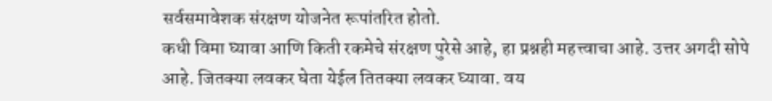सर्वसमावेशक संरक्षण योजनेत रूपांतरित होतो.
कधी विमा घ्यावा आणि किती रकमेचे संरक्षण पुरेसे आहे, हा प्रश्नही महत्त्वाचा आहे. उत्तर अगदी सोपे आहे. जितक्या लवकर घेता येईल तितक्या लवकर घ्यावा. वय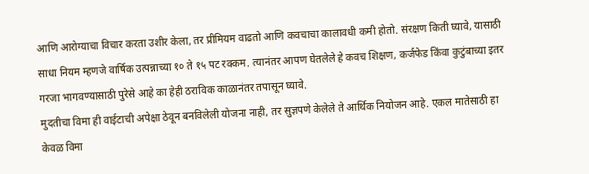आणि आरोग्याचा विचार करता उशीर केला, तर प्रीमियम वाढतो आणि कवचाचा कालावधी कमी होतो. संरक्षण किती घ्यावे, यासाठी साधा नियम म्हणजे वार्षिक उत्पन्नाच्या १० ते १५ पट रक्कम. त्यानंतर आपण घेतलेले हे कवच शिक्षण, कर्जफेड किंवा कुटुंबाच्या इतर गरजा भागवण्यासाठी पुरेसे आहे का हेही ठराविक काळानंतर तपासून घ्यावे.
मुदतीचा विमा ही वाईटाची अपेक्षा ठेवून बनविलेली योजना नाही, तर सुज्ञपणे केलेले ते आर्थिक नियोजन आहे. एकल मातेसाठी हा केवळ विमा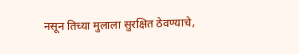नसून तिच्या मुलाला सुरक्षित ठेवण्याचे,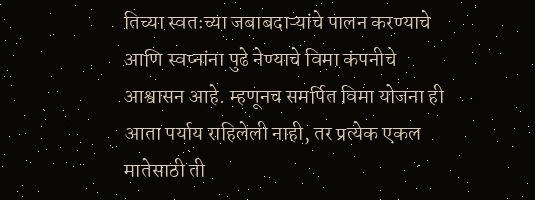तिच्या स्वतःच्या जबाबदाऱ्यांचे पालन करण्याचे आणि स्वप्नांना पुढे नेण्याचे विमा कंपनीचे आश्वासन आहे. म्हणूनच समर्पित विमा योजना ही आता पर्याय राहिलेली नाही, तर प्रत्येक एकल मातेसाठी ती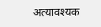अत्यावश्यक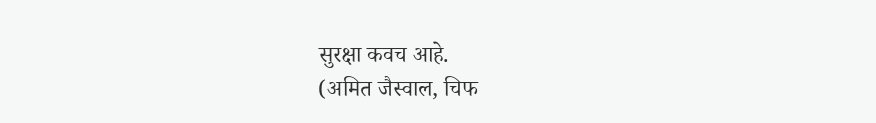सुरक्षा कवच आहे.
(अमित जैस्वाल, चिफ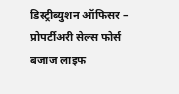डिस्ट्रीब्युशन ऑफिसर – प्रोपर्टीअरी सेल्स फोर्स बजाज लाइफ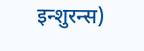इन्शुरन्स)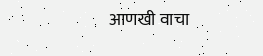आणखी वाचा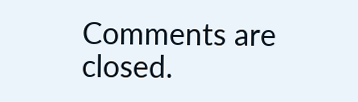Comments are closed.